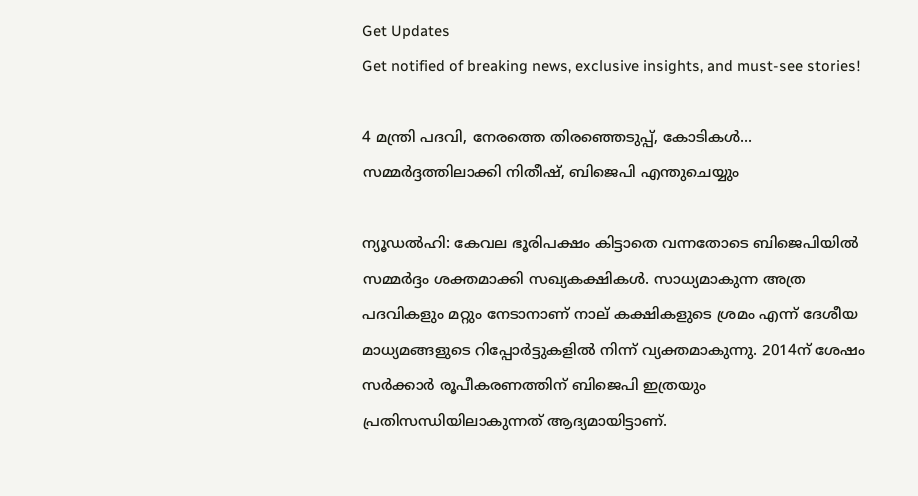Get Updates
Get notified of breaking news, exclusive insights, and must-see stories!

4 മന്ത്രി പദവി, നേരത്തെ തിരഞ്ഞെടുപ്പ്, കോടികള്‍... സമ്മര്‍ദ്ദത്തിലാക്കി നിതീഷ്, ബിജെപി എന്തുചെയ്യും

ന്യൂഡല്‍ഹി: കേവല ഭൂരിപക്ഷം കിട്ടാതെ വന്നതോടെ ബിജെപിയില്‍ സമ്മര്‍ദ്ദം ശക്തമാക്കി സഖ്യകക്ഷികള്‍. സാധ്യമാകുന്ന അത്ര പദവികളും മറ്റും നേടാനാണ് നാല് കക്ഷികളുടെ ശ്രമം എന്ന് ദേശീയ മാധ്യമങ്ങളുടെ റിപ്പോര്‍ട്ടുകളില്‍ നിന്ന് വ്യക്തമാകുന്നു. 2014ന് ശേഷം സര്‍ക്കാര്‍ രൂപീകരണത്തിന് ബിജെപി ഇത്രയും പ്രതിസന്ധിയിലാകുന്നത് ആദ്യമായിട്ടാണ്.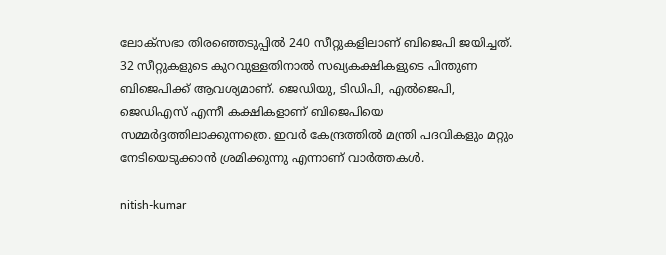ലോക്‌സഭാ തിരഞ്ഞെടുപ്പില്‍ 240 സീറ്റുകളിലാണ് ബിജെപി ജയിച്ചത്. 32 സീറ്റുകളുടെ കുറവുള്ളതിനാല്‍ സഖ്യകക്ഷികളുടെ പിന്തുണ ബിജെപിക്ക് ആവശ്യമാണ്. ജെഡിയു, ടിഡിപി, എല്‍ജെപി, ജെഡിഎസ് എന്നീ കക്ഷികളാണ് ബിജെപിയെ സമ്മര്‍ദ്ദത്തിലാക്കുന്നത്രെ. ഇവര്‍ കേന്ദ്രത്തില്‍ മന്ത്രി പദവികളും മറ്റും നേടിയെടുക്കാന്‍ ശ്രമിക്കുന്നു എന്നാണ് വാര്‍ത്തകള്‍.

nitish-kumar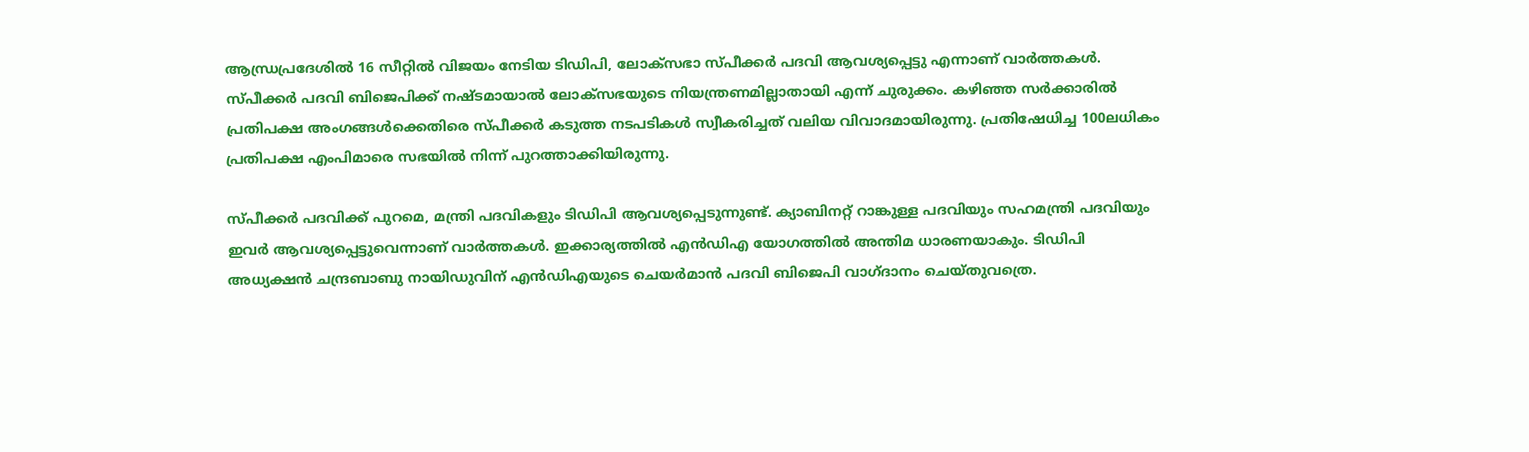ആന്ധ്രപ്രദേശില്‍ 16 സീറ്റില്‍ വിജയം നേടിയ ടിഡിപി, ലോക്‌സഭാ സ്പീക്കര്‍ പദവി ആവശ്യപ്പെട്ടു എന്നാണ് വാര്‍ത്തകള്‍. സ്പീക്കര്‍ പദവി ബിജെപിക്ക് നഷ്ടമായാല്‍ ലോക്‌സഭയുടെ നിയന്ത്രണമില്ലാതായി എന്ന് ചുരുക്കം. കഴിഞ്ഞ സര്‍ക്കാരില്‍ പ്രതിപക്ഷ അംഗങ്ങള്‍ക്കെതിരെ സ്പീക്കര്‍ കടുത്ത നടപടികള്‍ സ്വീകരിച്ചത് വലിയ വിവാദമായിരുന്നു. പ്രതിഷേധിച്ച 100ലധികം പ്രതിപക്ഷ എംപിമാരെ സഭയില്‍ നിന്ന് പുറത്താക്കിയിരുന്നു.

സ്പീക്കര്‍ പദവിക്ക് പുറമെ, മന്ത്രി പദവികളും ടിഡിപി ആവശ്യപ്പെടുന്നുണ്ട്. ക്യാബിനറ്റ് റാങ്കുള്ള പദവിയും സഹമന്ത്രി പദവിയും ഇവര്‍ ആവശ്യപ്പെട്ടുവെന്നാണ് വാര്‍ത്തകള്‍. ഇക്കാര്യത്തില്‍ എന്‍ഡിഎ യോഗത്തില്‍ അന്തിമ ധാരണയാകും. ടിഡിപി അധ്യക്ഷന്‍ ചന്ദ്രബാബു നായിഡുവിന് എന്‍ഡിഎയുടെ ചെയര്‍മാന്‍ പദവി ബിജെപി വാഗ്ദാനം ചെയ്തുവത്രെ.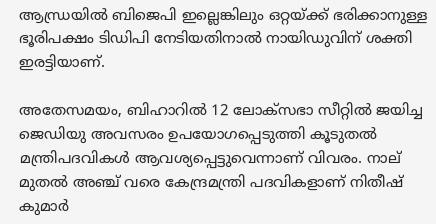ആന്ധ്രയില്‍ ബിജെപി ഇല്ലെങ്കിലും ഒറ്റയ്ക്ക് ഭരിക്കാനുള്ള ഭൂരിപക്ഷം ടിഡിപി നേടിയതിനാല്‍ നായിഡുവിന് ശക്തി ഇരട്ടിയാണ്.

അതേസമയം, ബിഹാറില്‍ 12 ലോക്‌സഭാ സീറ്റില്‍ ജയിച്ച ജെഡിയു അവസരം ഉപയോഗപ്പെടുത്തി കൂടുതല്‍ മന്ത്രിപദവികള്‍ ആവശ്യപ്പെട്ടുവെന്നാണ് വിവരം. നാല് മുതല്‍ അഞ്ച് വരെ കേന്ദ്രമന്ത്രി പദവികളാണ് നിതീഷ് കുമാര്‍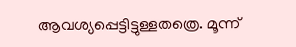ആവശ്യപ്പെട്ടിട്ടുള്ളതത്രെ. മൂന്ന്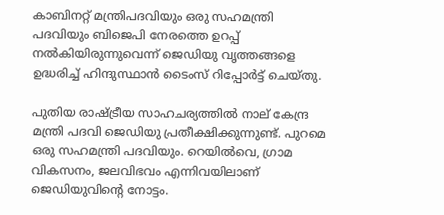കാബിനറ്റ് മന്ത്രിപദവിയും ഒരു സഹമന്ത്രി പദവിയും ബിജെപി നേരത്തെ ഉറപ്പ് നല്‍കിയിരുന്നുവെന്ന് ജെഡിയു വൃത്തങ്ങളെ ഉദ്ധരിച്ച് ഹിന്ദുസ്ഥാന്‍ ടൈംസ് റിപ്പോര്‍ട്ട് ചെയ്തു.

പുതിയ രാഷ്ട്രീയ സാഹചര്യത്തില്‍ നാല് കേന്ദ്ര മന്ത്രി പദവി ജെഡിയു പ്രതീക്ഷിക്കുന്നുണ്ട്. പുറമെ ഒരു സഹമന്ത്രി പദവിയും. റെയില്‍വെ, ഗ്രാമ വികസനം, ജലവിഭവം എന്നിവയിലാണ് ജെഡിയുവിന്റെ നോട്ടം.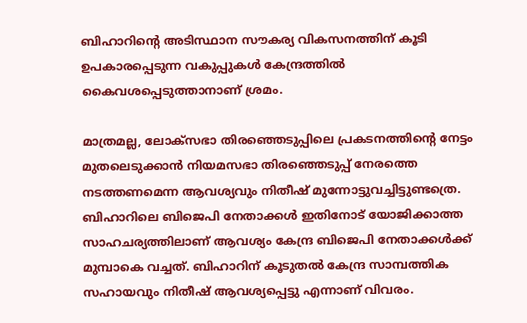ബിഹാറിന്റെ അടിസ്ഥാന സൗകര്യ വികസനത്തിന് കൂടി ഉപകാരപ്പെടുന്ന വകുപ്പുകള്‍ കേന്ദ്രത്തില്‍ കൈവശപ്പെടുത്താനാണ് ശ്രമം.

മാത്രമല്ല, ലോക്‌സഭാ തിരഞ്ഞെടുപ്പിലെ പ്രകടനത്തിന്റെ നേട്ടം മുതലെടുക്കാന്‍ നിയമസഭാ തിരഞ്ഞെടുപ്പ് നേരത്തെ നടത്തണമെന്ന ആവശ്യവും നിതീഷ് മുന്നോട്ടുവച്ചിട്ടുണ്ടത്രെ. ബിഹാറിലെ ബിജെപി നേതാക്കള്‍ ഇതിനോട് യോജിക്കാത്ത സാഹചര്യത്തിലാണ് ആവശ്യം കേന്ദ്ര ബിജെപി നേതാക്കള്‍ക്ക് മുമ്പാകെ വച്ചത്. ബിഹാറിന് കൂടുതല്‍ കേന്ദ്ര സാമ്പത്തിക സഹായവും നിതീഷ് ആവശ്യപ്പെട്ടു എന്നാണ് വിവരം.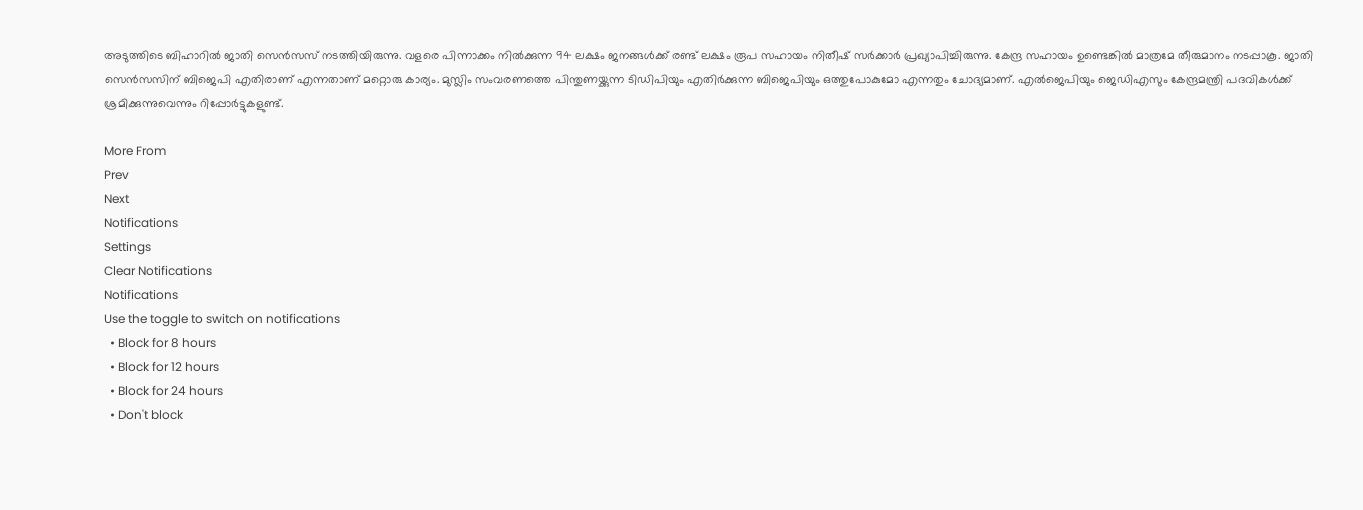അടുത്തിടെ ബിഹാറില്‍ ജാതി സെന്‍സസ് നടത്തിയിരുന്നു. വളരെ പിന്നാക്കം നില്‍ക്കുന്ന 94 ലക്ഷം ജനങ്ങള്‍ക്ക് രണ്ട് ലക്ഷം രൂപ സഹായം നിതീഷ് സര്‍ക്കാര്‍ പ്രഖ്യാപിച്ചിരുന്നു. കേന്ദ്ര സഹായം ഉണ്ടെങ്കില്‍ മാത്രമേ തീരുമാനം നടപ്പാകൂ. ജാതി സെന്‍സസിന് ബിജെപി എതിരാണ് എന്നതാണ് മറ്റൊരു കാര്യം. മുസ്ലിം സംവരണത്തെ പിന്തുണയ്ക്കുന്ന ടിഡിപിയും എതിര്‍ക്കുന്ന ബിജെപിയും ഒത്തുപോകുമോ എന്നതും ചോദ്യമാണ്. എല്‍ജെപിയും ജെഡിഎസും കേന്ദ്രമന്ത്രി പദവികള്‍ക്ക് ശ്രമിക്കുന്നുവെന്നും റിപ്പോര്‍ട്ടുകളുണ്ട്.

More From
Prev
Next
Notifications
Settings
Clear Notifications
Notifications
Use the toggle to switch on notifications
  • Block for 8 hours
  • Block for 12 hours
  • Block for 24 hours
  • Don't block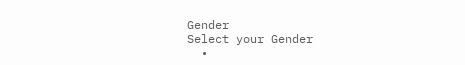Gender
Select your Gender
  •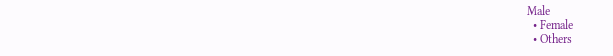Male
  • Female
  • Others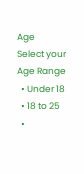Age
Select your Age Range
  • Under 18
  • 18 to 25
  •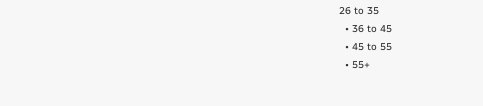26 to 35
  • 36 to 45
  • 45 to 55
  • 55+